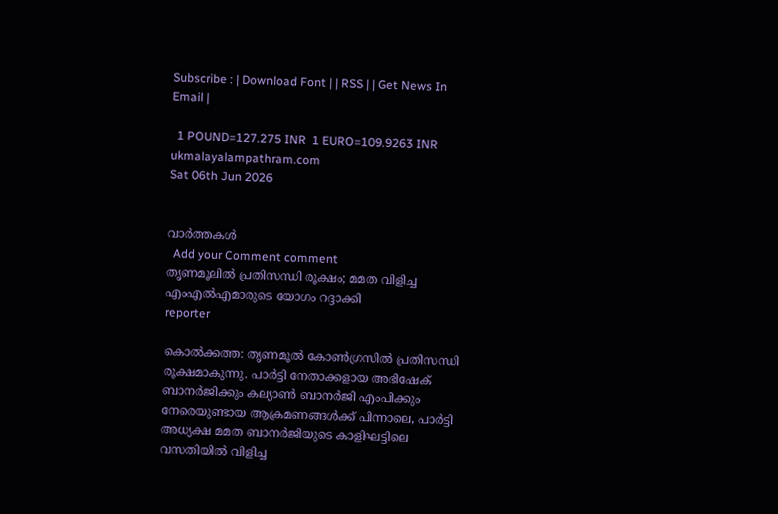Subscribe : | Download Font | | RSS | | Get News In Email |

  1 POUND=127.275 INR  1 EURO=109.9263 INR
ukmalayalampathram.com
Sat 06th Jun 2026


വാര്‍ത്തകള്‍
  Add your Comment comment
തൃണമൂലില്‍ പ്രതിസന്ധി രൂക്ഷം; മമത വിളിച്ച എംഎല്‍എമാരുടെ യോഗം റദ്ദാക്കി
reporter

കൊല്‍ക്കത്ത: തൃണമൂല്‍ കോണ്‍ഗ്രസില്‍ പ്രതിസന്ധി രൂക്ഷമാകുന്നു. പാര്‍ട്ടി നേതാക്കളായ അഭിഷേക് ബാനര്‍ജിക്കും കല്യാണ്‍ ബാനര്‍ജി എംപിക്കും നേരെയുണ്ടായ ആക്രമണങ്ങള്‍ക്ക് പിന്നാലെ, പാര്‍ട്ടി അധ്യക്ഷ മമത ബാനര്‍ജിയുടെ കാളിഘട്ടിലെ വസതിയില്‍ വിളിച്ച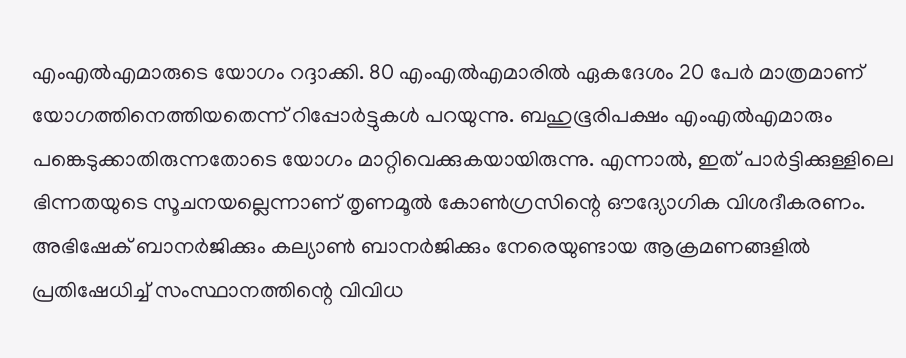എംഎല്‍എമാരുടെ യോഗം റദ്ദാക്കി. 80 എംഎല്‍എമാരില്‍ ഏകദേശം 20 പേര്‍ മാത്രമാണ് യോഗത്തിനെത്തിയതെന്ന് റിപ്പോര്‍ട്ടുകള്‍ പറയുന്നു. ബഹുഭൂരിപക്ഷം എംഎല്‍എമാരും പങ്കെടുക്കാതിരുന്നതോടെ യോഗം മാറ്റിവെക്കുകയായിരുന്നു. എന്നാല്‍, ഇത് പാര്‍ട്ടിക്കുള്ളിലെ ഭിന്നതയുടെ സൂചനയല്ലെന്നാണ് തൃണമൂല്‍ കോണ്‍ഗ്രസിന്റെ ഔദ്യോഗിക വിശദീകരണം. അഭിഷേക് ബാനര്‍ജിക്കും കല്യാണ്‍ ബാനര്‍ജിക്കും നേരെയുണ്ടായ ആക്രമണങ്ങളില്‍ പ്രതിഷേധിച്ച് സംസ്ഥാനത്തിന്റെ വിവിധ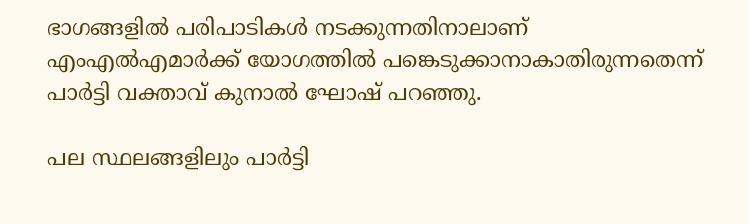ഭാഗങ്ങളില്‍ പരിപാടികള്‍ നടക്കുന്നതിനാലാണ് എംഎല്‍എമാര്‍ക്ക് യോഗത്തില്‍ പങ്കെടുക്കാനാകാതിരുന്നതെന്ന് പാര്‍ട്ടി വക്താവ് കുനാല്‍ ഘോഷ് പറഞ്ഞു.

പല സ്ഥലങ്ങളിലും പാര്‍ട്ടി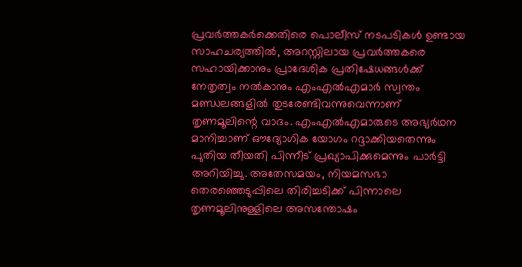പ്രവര്‍ത്തകര്‍ക്കെതിരെ പൊലീസ് നടപടികള്‍ ഉണ്ടായ സാഹചര്യത്തില്‍, അറസ്റ്റിലായ പ്രവര്‍ത്തകരെ സഹായിക്കാനും പ്രാദേശിക പ്രതിഷേധങ്ങള്‍ക്ക് നേതൃത്വം നല്‍കാനും എംഎല്‍എമാര്‍ സ്വന്തം മണ്ഡലങ്ങളില്‍ തുടരേണ്ടിവന്നുവെന്നാണ് തൃണമൂലിന്റെ വാദം. എംഎല്‍എമാരുടെ അഭ്യര്‍ഥന മാനിച്ചാണ് ഔദ്യോഗിക യോഗം റദ്ദാക്കിയതെന്നും പുതിയ തീയതി പിന്നീട് പ്രഖ്യാപിക്കുമെന്നും പാര്‍ട്ടി അറിയിച്ചു. അതേസമയം, നിയമസഭാ തെരഞ്ഞെടുപ്പിലെ തിരിച്ചടിക്ക് പിന്നാലെ തൃണമൂലിനുള്ളിലെ അസന്തോഷം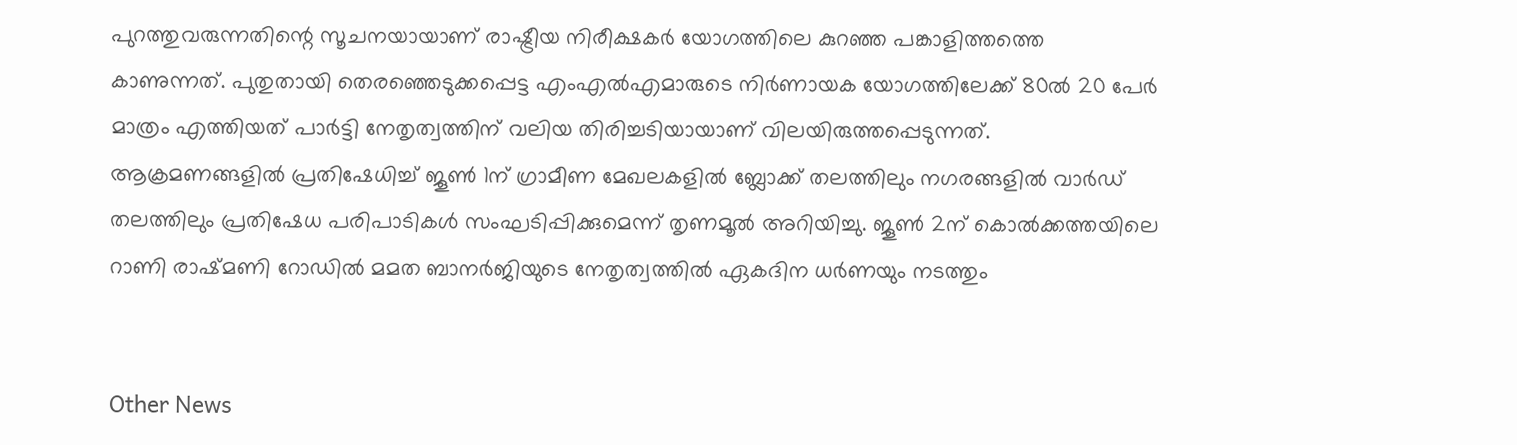പുറത്തുവരുന്നതിന്റെ സൂചനയായാണ് രാഷ്ട്രീയ നിരീക്ഷകര്‍ യോഗത്തിലെ കുറഞ്ഞ പങ്കാളിത്തത്തെ കാണുന്നത്. പുതുതായി തെരഞ്ഞെടുക്കപ്പെട്ട എംഎല്‍എമാരുടെ നിര്‍ണായക യോഗത്തിലേക്ക് 80ല്‍ 20 പേര്‍ മാത്രം എത്തിയത് പാര്‍ട്ടി നേതൃത്വത്തിന് വലിയ തിരിച്ചടിയായാണ് വിലയിരുത്തപ്പെടുന്നത്. ആക്രമണങ്ങളില്‍ പ്രതിഷേധിച്ച് ജൂണ്‍ 1ന് ഗ്രാമീണ മേഖലകളില്‍ ബ്ലോക്ക് തലത്തിലും നഗരങ്ങളില്‍ വാര്‍ഡ് തലത്തിലും പ്രതിഷേധ പരിപാടികള്‍ സംഘടിപ്പിക്കുമെന്ന് തൃണമൂല്‍ അറിയിച്ചു. ജൂണ്‍ 2ന് കൊല്‍ക്കത്തയിലെ റാണി രാഷ്മണി റോഡില്‍ മമത ബാനര്‍ജിയുടെ നേതൃത്വത്തില്‍ ഏകദിന ധര്‍ണയും നടത്തും


Other News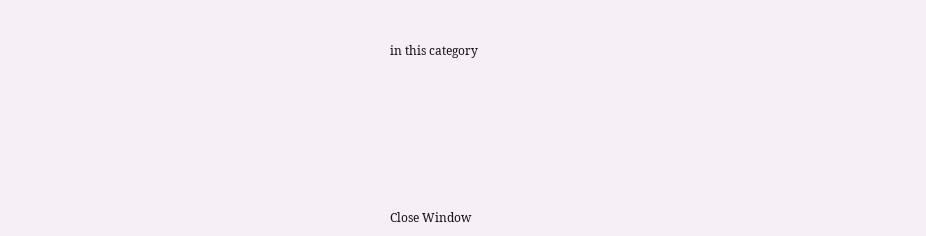in this category








Close Window